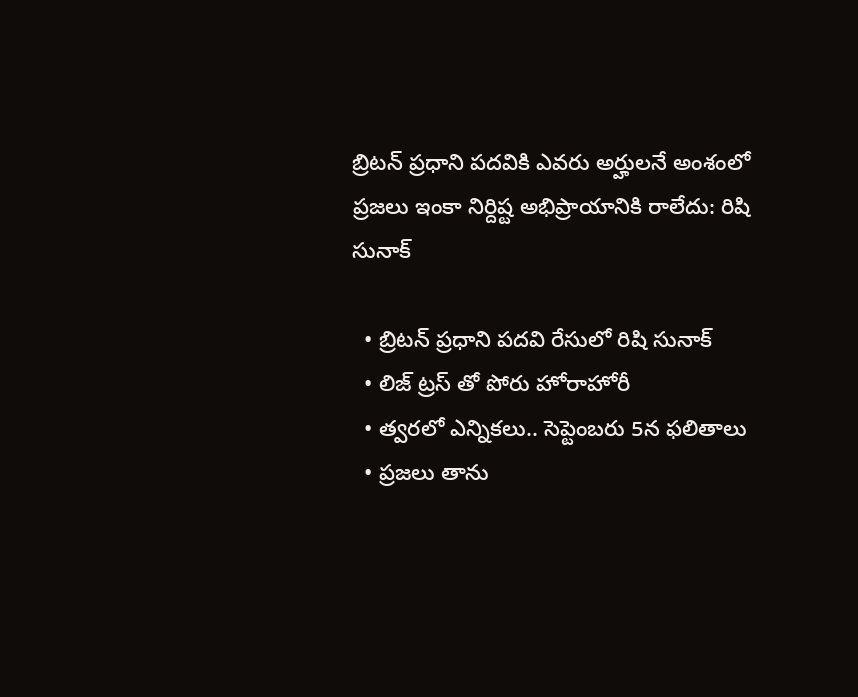బ్రిటన్ ప్రధాని పదవికి ఎవరు అర్హులనే అంశంలో ప్రజలు ఇంకా నిర్దిష్ట అభిప్రాయానికి రాలేదు: రిషి సునాక్

  • బ్రిటన్ ప్రధాని పదవి రేసులో రిషి సునాక్
  • లిజ్ ట్రస్ తో పోరు హోరాహోరీ
  • త్వరలో ఎన్నికలు.. సెప్టెంబరు 5న ఫలితాలు
  • ప్రజలు తాను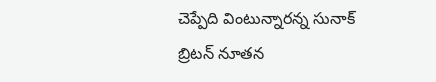చెప్పేది వింటున్నారన్న సునాక్
బ్రిటన్ నూతన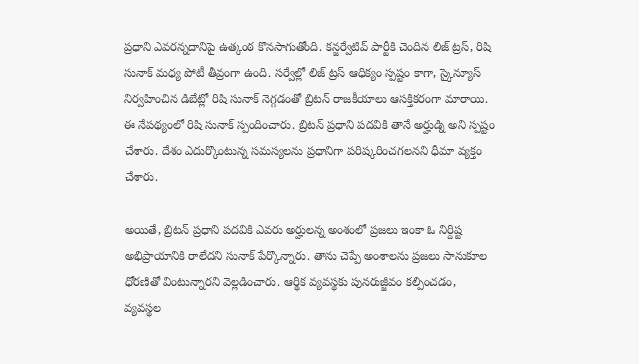ప్రధాని ఎవరన్నదానిపై ఉత్కంఠ కొనసాగుతోంది. కన్జర్వేటివ్ పార్టీకి చెందిన లిజ్ ట్రస్, రిషి సునాక్ మధ్య పోటీ తీవ్రంగా ఉంది. సర్వేల్లో లిజ్ ట్రస్ ఆధిక్యం స్పష్టం కాగా, స్కైన్యూస్ నిర్వహించిన డిబేట్లో రిషి సునాక్ నెగ్గడంతో బ్రిటన్ రాజకీయాలు ఆసక్తికరంగా మారాయి. ఈ నేపథ్యంలో రిషి సునాక్ స్పందించారు. బ్రిటన్ ప్రధాని పదవికి తానే అర్హుడ్ని అని స్పష్టం చేశారు. దేశం ఎదుర్కొంటున్న సమస్యలను ప్రధానిగా పరిష్కరించగలనని ధీమా వ్యక్తం చేశారు.

అయితే, బ్రిటన్ ప్రధాని పదవికి ఎవరు అర్హులన్న అంశంలో ప్రజలు ఇంకా ఓ నిర్దిష్ట అభిప్రాయానికి రాలేదని సునాక్ పేర్కొన్నారు. తాను చెప్పే అంశాలను ప్రజలు సానుకూల ధోరణితో వింటున్నారని వెల్లడించారు. ఆర్థిక వ్యవస్థకు పునరుజ్జీవం కల్పించడం, వ్యవస్థల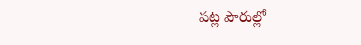పట్ల పౌరుల్లో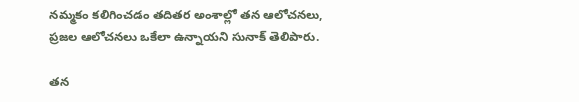నమ్మకం కలిగించడం తదితర అంశాల్లో తన ఆలోచనలు, ప్రజల ఆలోచనలు ఒకేలా ఉన్నాయని సునాక్ తెలిపారు.

తన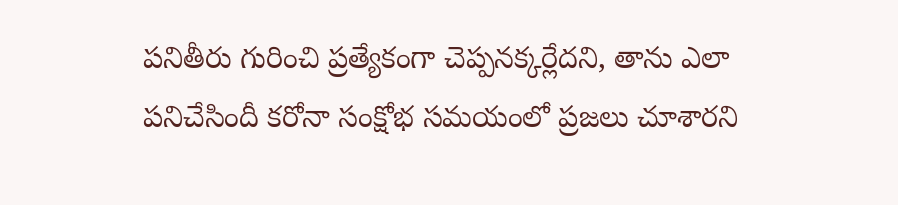పనితీరు గురించి ప్రత్యేకంగా చెప్పనక్కర్లేదని, తాను ఎలా పనిచేసిందీ కరోనా సంక్షోభ సమయంలో ప్రజలు చూశారని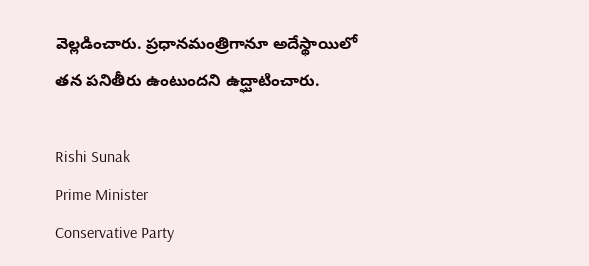వెల్లడించారు. ప్రధానమంత్రిగానూ అదేస్థాయిలో తన పనితీరు ఉంటుందని ఉద్ఘాటించారు.

Rishi Sunak
Prime Minister
Conservative Party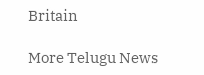Britain

More Telugu News